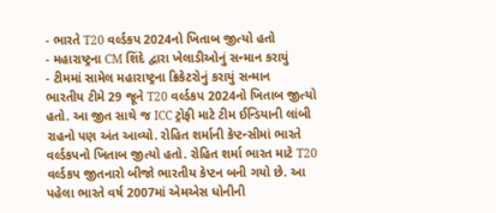- ભારતે T20 વર્લ્ડકપ 2024નો ખિતાબ જીત્યો હતો
- મહારાષ્ટ્રના CM શિંદે દ્વારા ખેલાડીઓનું સન્માન કરાયું
- ટીમમાં સામેલ મહારાષ્ટ્રના ક્રિકેટરોનું કરાયું સન્માન
ભારતીય ટીમે 29 જૂને T20 વર્લ્ડકપ 2024નો ખિતાબ જીત્યો હતો. આ જીત સાથે જ ICC ટ્રોફી માટે ટીમ ઈન્ડિયાની લાંબી રાહનો પણ અંત આવ્યો. રોહિત શર્માની કેપ્ટન્સીમાં ભારતે વર્લ્ડકપનો ખિતાબ જીત્યો હતો. રોહિત શર્મા ભારત માટે T20 વર્લ્ડકપ જીતનારો બીજો ભારતીય કેપ્ટન બની ગયો છે. આ પહેલા ભારતે વર્ષ 2007માં એમએસ ધોનીની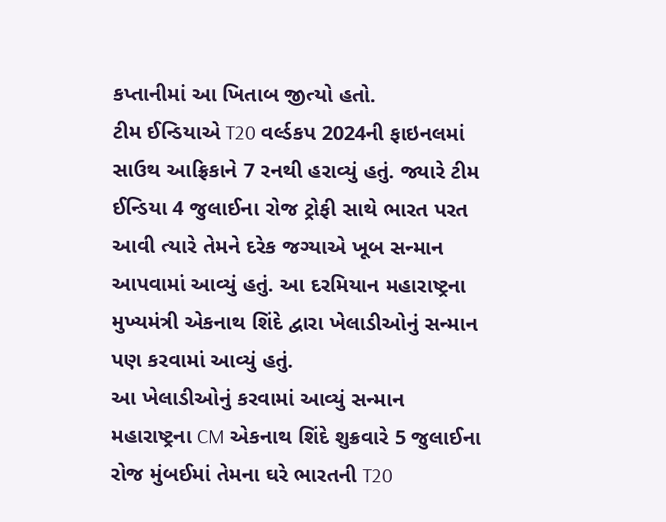કપ્તાનીમાં આ ખિતાબ જીત્યો હતો.
ટીમ ઈન્ડિયાએ T20 વર્લ્ડકપ 2024ની ફાઇનલમાં સાઉથ આફ્રિકાને 7 રનથી હરાવ્યું હતું. જ્યારે ટીમ ઈન્ડિયા 4 જુલાઈના રોજ ટ્રોફી સાથે ભારત પરત આવી ત્યારે તેમને દરેક જગ્યાએ ખૂબ સન્માન આપવામાં આવ્યું હતું. આ દરમિયાન મહારાષ્ટ્રના મુખ્યમંત્રી એકનાથ શિંદે દ્વારા ખેલાડીઓનું સન્માન પણ કરવામાં આવ્યું હતું.
આ ખેલાડીઓનું કરવામાં આવ્યું સન્માન
મહારાષ્ટ્રના CM એકનાથ શિંદે શુક્રવારે 5 જુલાઈના રોજ મુંબઈમાં તેમના ઘરે ભારતની T20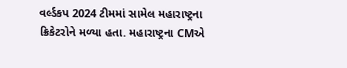વર્લ્ડકપ 2024 ટીમમાં સામેલ મહારાષ્ટ્રના ક્રિકેટરોને મળ્યા હતા. મહારાષ્ટ્રના CMએ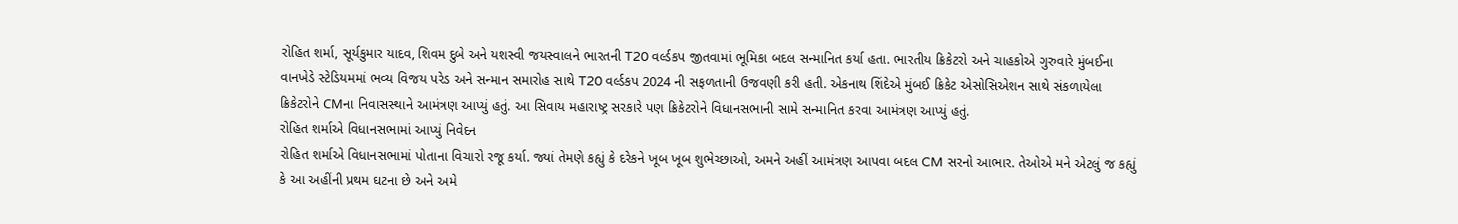રોહિત શર્મા, સૂર્યકુમાર યાદવ, શિવમ દુબે અને યશસ્વી જયસ્વાલને ભારતની T20 વર્લ્ડકપ જીતવામાં ભૂમિકા બદલ સન્માનિત કર્યા હતા. ભારતીય ક્રિકેટરો અને ચાહકોએ ગુરુવારે મુંબઈના વાનખેડે સ્ટેડિયમમાં ભવ્ય વિજય પરેડ અને સન્માન સમારોહ સાથે T20 વર્લ્ડકપ 2024 ની સફળતાની ઉજવણી કરી હતી. એકનાથ શિંદેએ મુંબઈ ક્રિકેટ એસોસિએશન સાથે સંકળાયેલા ક્રિકેટરોને CMના નિવાસસ્થાને આમંત્રણ આપ્યું હતું. આ સિવાય મહારાષ્ટ્ર સરકારે પણ ક્રિકેટરોને વિધાનસભાની સામે સન્માનિત કરવા આમંત્રણ આપ્યું હતું.
રોહિત શર્માએ વિધાનસભામાં આપ્યું નિવેદન
રોહિત શર્માએ વિધાનસભામાં પોતાના વિચારો રજૂ કર્યા. જ્યાં તેમણે કહ્યું કે દરેકને ખૂબ ખૂબ શુભેચ્છાઓ, અમને અહીં આમંત્રણ આપવા બદલ CM સરનો આભાર. તેઓએ મને એટલું જ કહ્યું કે આ અહીંની પ્રથમ ઘટના છે અને અમે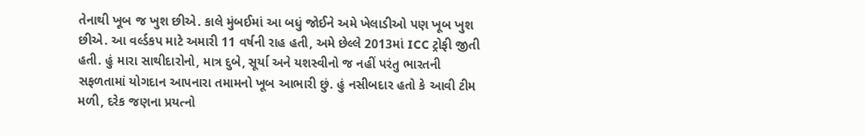તેનાથી ખૂબ જ ખુશ છીએ. કાલે મુંબઈમાં આ બધું જોઈને અમે ખેલાડીઓ પણ ખૂબ ખુશ છીએ. આ વર્લ્ડકપ માટે અમારી 11 વર્ષની રાહ હતી, અમે છેલ્લે 2013માં ICC ટ્રોફી જીતી હતી. હું મારા સાથીદારોનો, માત્ર દુબે, સૂર્યા અને યશસ્વીનો જ નહીં પરંતુ ભારતની સફળતામાં યોગદાન આપનારા તમામનો ખૂબ આભારી છું. હું નસીબદાર હતો કે આવી ટીમ મળી, દરેક જણના પ્રયત્નો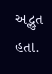અદ્ભુત હતા.